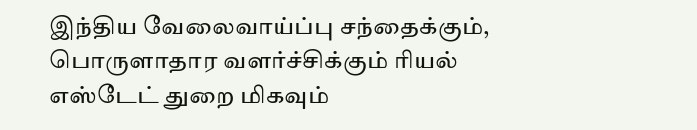இந்திய வேலைவாய்ப்பு சந்தைக்கும், பொருளாதார வளர்ச்சிக்கும் ரியல் எஸ்டேட் துறை மிகவும்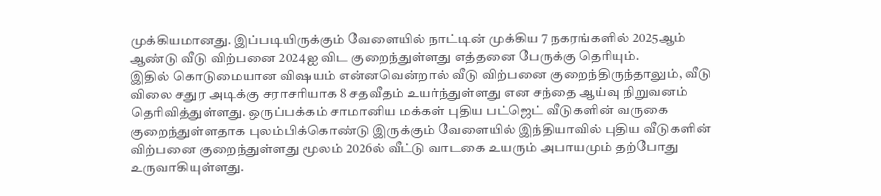முக்கியமானது. இப்படியிருக்கும் வேளையில் நாட்டின் முக்கிய 7 நகரங்களில் 2025ஆம் ஆண்டு வீடு விற்பனை 2024ஐ விட குறைந்துள்ளது எத்தனை பேருக்கு தெரியும்.
இதில் கொடுமையான விஷயம் என்னவென்றால் வீடு விற்பனை குறைந்திருந்தாலும், வீடு விலை சதுர அடிக்கு சராசரியாக 8 சதவீதம் உயர்ந்துள்ளது என சந்தை ஆய்வு நிறுவனம் தெரிவித்துள்ளது. ஒருப்பக்கம் சாமானிய மக்கள் புதிய பட்ஜெட் வீடுகளின் வருகை குறைந்துள்ளதாக புலம்பிக்கொண்டு இருக்கும் வேளையில் இந்தியாவில் புதிய வீடுகளின் விற்பனை குறைந்துள்ளது மூலம் 2026ல் வீட்டு வாடகை உயரும் அபாயமும் தற்போது உருவாகியுள்ளது.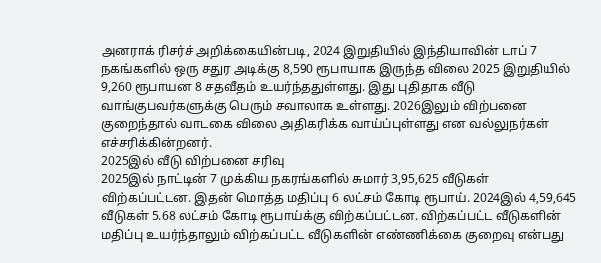அனராக் ரிசர்ச் அறிக்கையின்படி, 2024 இறுதியில் இந்தியாவின் டாப் 7 நகங்களில் ஒரு சதுர அடிக்கு 8,590 ரூபாயாக இருந்த விலை 2025 இறுதியில் 9,260 ரூபாயன 8 சதவீதம் உயர்ந்ததுள்ளது. இது புதிதாக வீடு வாங்குபவர்களுக்கு பெரும் சவாலாக உள்ளது. 2026இலும் விற்பனை குறைந்தால் வாடகை விலை அதிகரிக்க வாய்ப்புள்ளது என வல்லுநர்கள் எச்சரிக்கின்றனர்.
2025இல் வீடு விற்பனை சரிவு
2025இல் நாட்டின் 7 முக்கிய நகரங்களில் சுமார் 3,95,625 வீடுகள் விற்கப்பட்டன. இதன் மொத்த மதிப்பு 6 லட்சம் கோடி ரூபாய். 2024இல் 4,59,645 வீடுகள் 5.68 லட்சம் கோடி ரூபாய்க்கு விற்கப்பட்டன. விற்கப்பட்ட வீடுகளின் மதிப்பு உயர்ந்தாலும் விற்கப்பட்ட வீடுகளின் எண்ணிக்கை குறைவு என்பது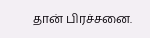தான் பிரச்சனை.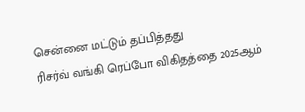சென்னை மட்டும் தப்பித்தது
ரிசர்வ் வங்கி ரெப்போ விகிதத்தை 2025ஆம்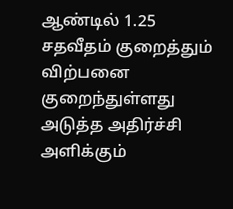ஆண்டில் 1.25 சதவீதம் குறைத்தும் விற்பனை குறைந்துள்ளது அடுத்த அதிர்ச்சி அளிக்கும்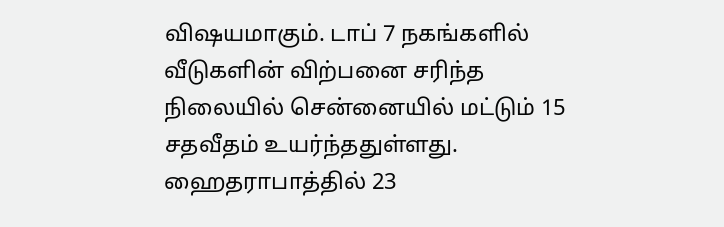விஷயமாகும். டாப் 7 நகங்களில் வீடுகளின் விற்பனை சரிந்த நிலையில் சென்னையில் மட்டும் 15 சதவீதம் உயர்ந்ததுள்ளது.
ஹைதராபாத்தில் 23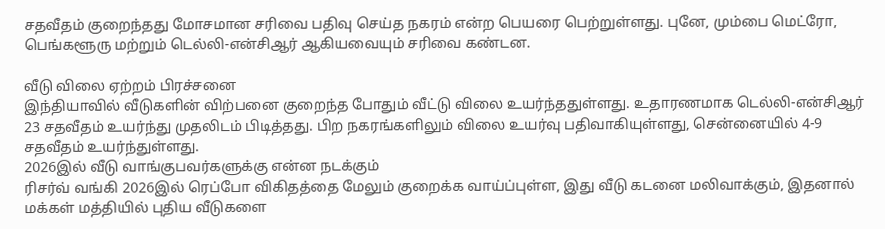சதவீதம் குறைந்தது மோசமான சரிவை பதிவு செய்த நகரம் என்ற பெயரை பெற்றுள்ளது. புனே, மும்பை மெட்ரோ, பெங்களூரு மற்றும் டெல்லி-என்சிஆர் ஆகியவையும் சரிவை கண்டன.

வீடு விலை ஏற்றம் பிரச்சனை
இந்தியாவில் வீடுகளின் விற்பனை குறைந்த போதும் வீட்டு விலை உயர்ந்ததுள்ளது. உதாரணமாக டெல்லி-என்சிஆர் 23 சதவீதம் உயர்ந்து முதலிடம் பிடித்தது. பிற நகரங்களிலும் விலை உயர்வு பதிவாகியுள்ளது, சென்னையில் 4-9 சதவீதம் உயர்ந்துள்ளது.
2026இல் வீடு வாங்குபவர்களுக்கு என்ன நடக்கும்
ரிசர்வ் வங்கி 2026இல் ரெப்போ விகிதத்தை மேலும் குறைக்க வாய்ப்புள்ள, இது வீடு கடனை மலிவாக்கும், இதனால் மக்கள் மத்தியில் புதிய வீடுகளை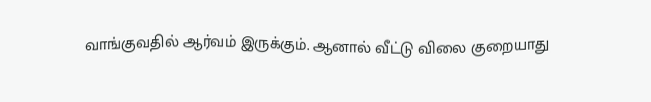வாங்குவதில் ஆர்வம் இருக்கும். ஆனால் வீட்டு விலை குறையாது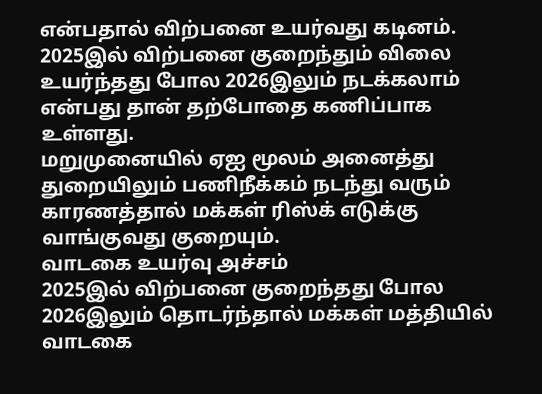என்பதால் விற்பனை உயர்வது கடினம். 2025இல் விற்பனை குறைந்தும் விலை உயர்ந்தது போல 2026இலும் நடக்கலாம் என்பது தான் தற்போதை கணிப்பாக உள்ளது.
மறுமுனையில் ஏஐ மூலம் அனைத்து துறையிலும் பணிநீக்கம் நடந்து வரும் காரணத்தால் மக்கள் ரிஸ்க் எடுக்கு வாங்குவது குறையும்.
வாடகை உயர்வு அச்சம்
2025இல் விற்பனை குறைந்தது போல 2026இலும் தொடர்ந்தால் மக்கள் மத்தியில் வாடகை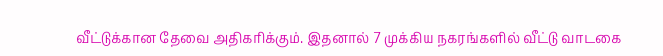வீட்டுக்கான தேவை அதிகரிக்கும். இதனால் 7 முக்கிய நகரங்களில் வீட்டு வாடகை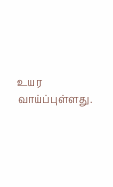உயர வாய்ப்புள்ளது.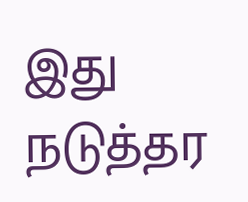இது நடுத்தர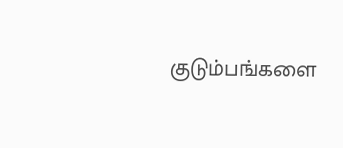குடும்பங்களை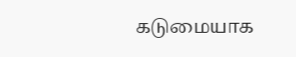கடுமையாக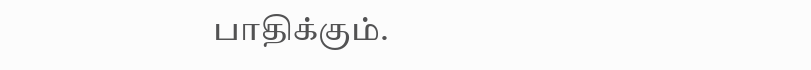பாதிக்கும்.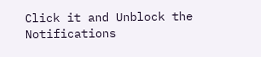Click it and Unblock the Notifications